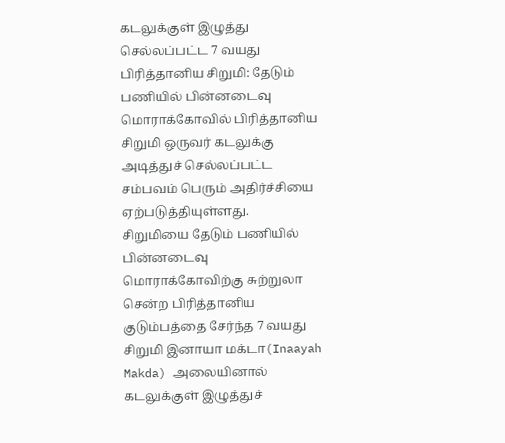கடலுக்குள் இழுத்து செல்லப்பட்ட 7 வயது பிரித்தானிய சிறுமி: தேடும் பணியில் பின்னடைவு
மொராக்கோவில் பிரித்தானிய சிறுமி ஒருவர் கடலுக்கு அடித்துச் செல்லப்பட்ட சம்பவம் பெரும் அதிர்ச்சியை ஏற்படுத்தியுள்ளது.
சிறுமியை தேடும் பணியில் பின்னடைவு
மொராக்கோவிற்கு சுற்றுலா சென்ற பிரித்தானிய குடும்பத்தை சேர்ந்த 7 வயது சிறுமி இனாயா மக்டா(Inaayah Makda) அலையினால் கடலுக்குள் இழுத்துச்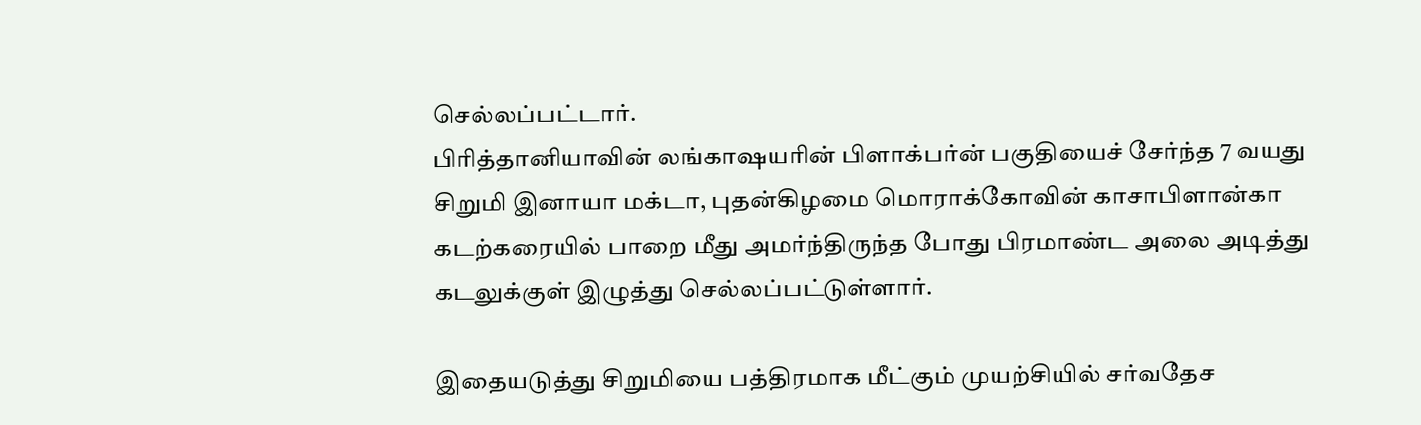செல்லப்பட்டார்.
பிரித்தானியாவின் லங்காஷயரின் பிளாக்பர்ன் பகுதியைச் சேர்ந்த 7 வயது சிறுமி இனாயா மக்டா, புதன்கிழமை மொராக்கோவின் காசாபிளான்கா கடற்கரையில் பாறை மீது அமர்ந்திருந்த போது பிரமாண்ட அலை அடித்து கடலுக்குள் இழுத்து செல்லப்பட்டுள்ளார்.

இதையடுத்து சிறுமியை பத்திரமாக மீட்கும் முயற்சியில் சர்வதேச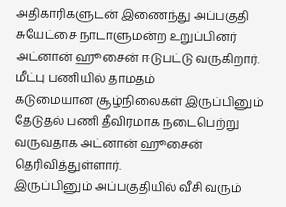அதிகாரிகளுடன் இணைந்து அப்பகுதி சுயேட்சை நாடாளுமன்ற உறுப்பினர் அட்னான் ஹூசைன் ஈடுபட்டு வருகிறார்.
மீட்பு பணியில் தாமதம்
கடுமையான சூழ்நிலைகள் இருப்பினும் தேடுதல் பணி தீவிரமாக நடைபெற்று வருவதாக அட்னான் ஹூசைன் தெரிவித்துள்ளார்.
இருப்பினும் அப்பகுதியில் வீசி வரும்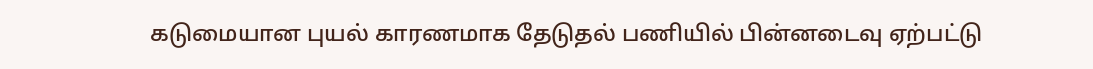கடுமையான புயல் காரணமாக தேடுதல் பணியில் பின்னடைவு ஏற்பட்டு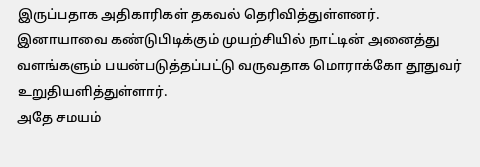இருப்பதாக அதிகாரிகள் தகவல் தெரிவித்துள்ளனர்.
இனாயாவை கண்டுபிடிக்கும் முயற்சியில் நாட்டின் அனைத்து வளங்களும் பயன்படுத்தப்பட்டு வருவதாக மொராக்கோ தூதுவர் உறுதியளித்துள்ளார்.
அதே சமயம்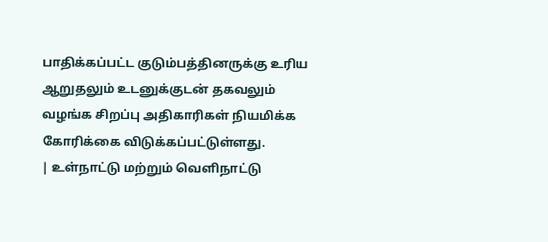பாதிக்கப்பட்ட குடும்பத்தினருக்கு உரிய ஆறுதலும் உடனுக்குடன் தகவலும் வழங்க சிறப்பு அதிகாரிகள் நியமிக்க கோரிக்கை விடுக்கப்பட்டுள்ளது.
| உள்நாட்டு மற்றும் வெளிநாட்டு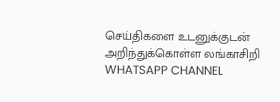செய்திகளை உடனுக்குடன் அறிந்துக்கொள்ள லங்காசிறி WHATSAPP CHANNEL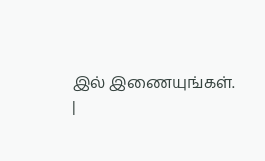இல் இணையுங்கள். |